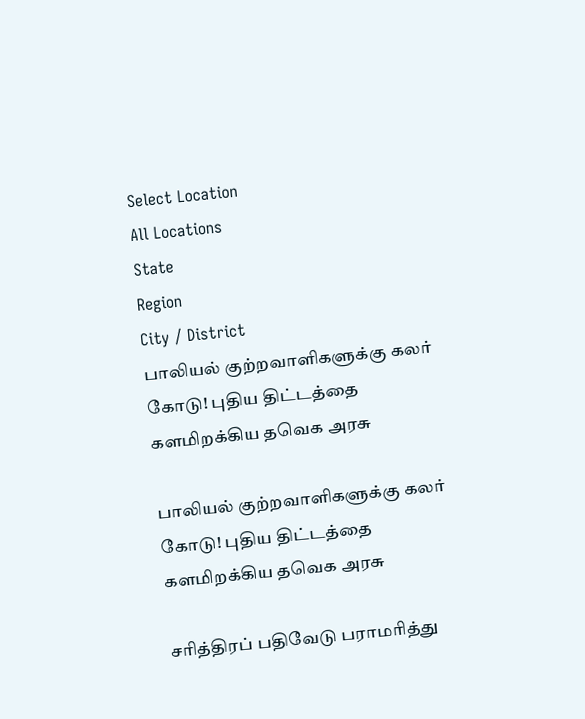Select Location
All Locations
State
Region
City / District
பாலியல் குற்றவாளிகளுக்கு கலர் கோடு! புதிய திட்டத்தை களமிறக்கிய தவெக அரசு

பாலியல் குற்றவாளிகளுக்கு கலர் கோடு! புதிய திட்டத்தை களமிறக்கிய தவெக அரசு

சரித்திரப் பதிவேடு பராமரித்து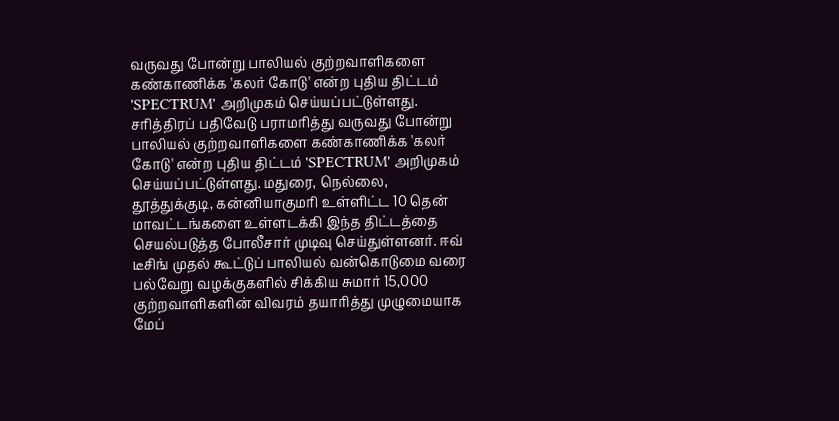வருவது போன்று பாலியல் குற்றவாளிகளை கண்காணிக்க 'கலர் கோடு' என்ற புதிய திட்டம் 'SPECTRUM' அறிமுகம் செய்யப்பட்டுள்ளது. சரித்திரப் பதிவேடு பராமரித்து வருவது போன்று பாலியல் குற்றவாளிகளை கண்காணிக்க 'கலர் கோடு' என்ற புதிய திட்டம் 'SPECTRUM' அறிமுகம் செய்யப்பட்டுள்ளது. மதுரை, நெல்லை, தூத்துக்குடி, கன்னியாகுமரி உள்ளிட்ட 10 தென் மாவட்டங்களை உள்ளடக்கி இந்த திட்டத்தை செயல்படுத்த போலீசார் முடிவு செய்துள்ளனர். ஈவ் டீசிங் முதல் கூட்டுப் பாலியல் வன்கொடுமை வரை பல்வேறு வழக்குகளில் சிக்கிய சுமார் 15,000 குற்றவாளிகளின் விவரம் தயாரித்து முழுமையாக மேப்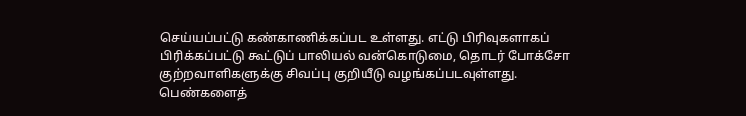செய்யப்பட்டு கண்காணிக்கப்பட உள்ளது. எட்டு பிரிவுகளாகப் பிரிக்கப்பட்டு கூட்டுப் பாலியல் வன்கொடுமை, தொடர் போக்சோ குற்றவாளிகளுக்கு சிவப்பு குறியீடு வழங்கப்படவுள்ளது. பெண்களைத்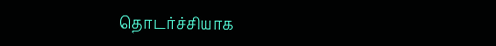தொடர்ச்சியாக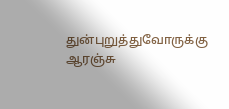துன்புறுத்துவோருக்கு ஆரஞ்சு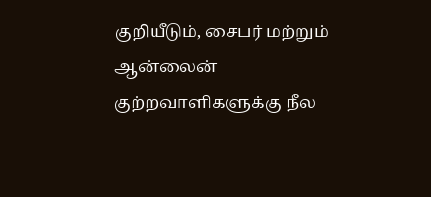குறியீடும், சைபர் மற்றும் ஆன்லைன் குற்றவாளிகளுக்கு நீல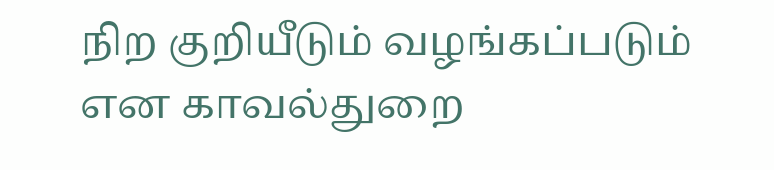நிற குறியீடும் வழங்கப்படும் என காவல்துறை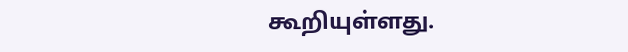கூறியுள்ளது.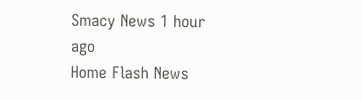Smacy News 1 hour ago
Home Flash News